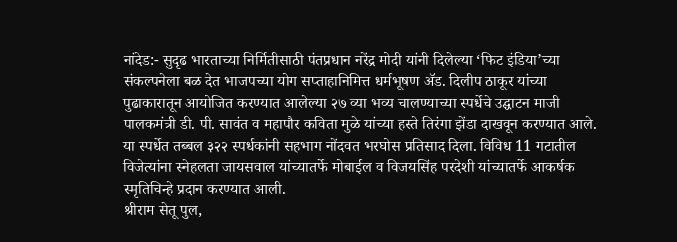नांदेड:- सुदृढ भारताच्या निर्मितीसाठी पंतप्रधान नरेंद्र मोदी यांनी दिलेल्या ‘फिट इंडिया’च्या संकल्पनेला बळ देत भाजपच्या योग सप्ताहानिमित्त धर्मभूषण ॲड. दिलीप ठाकूर यांच्या पुढाकारातून आयोजित करण्यात आलेल्या २७ व्या भव्य चालण्याच्या स्पर्धेचे उद्घाटन माजी पालकमंत्री डी. पी. सावंत व महापौर कविता मुळे यांच्या हस्ते तिरंगा झेंडा दाखवून करण्यात आले. या स्पर्धेत तब्बल ३२२ स्पर्धकांनी सहभाग नोंदवत भरघोस प्रतिसाद दिला. विविध 11 गटातील विजेत्यांना स्नेहलता जायसवाल यांच्यातर्फे मोबाईल व विजयसिंह परदेशी यांच्यातर्फे आकर्षक स्मृतिचिन्हे प्रदान करण्यात आली.
श्रीराम सेतू पुल,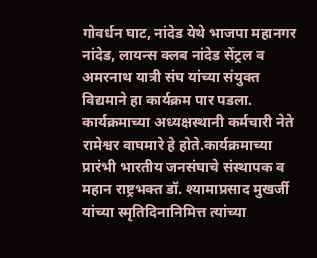गोवर्धन घाट, नांदेड येथे भाजपा महानगर नांदेड, लायन्स क्लब नांदेड सेंट्रल व अमरनाथ यात्री संघ यांच्या संयुक्त विद्यमाने हा कार्यक्रम पार पडला. कार्यक्रमाच्या अध्यक्षस्थानी कर्मचारी नेते रामेश्वर वाघमारे हे होते.कार्यक्रमाच्या प्रारंभी भारतीय जनसंघाचे संस्थापक व महान राष्ट्रभक्त डॉ. श्यामाप्रसाद मुखर्जी यांच्या स्मृतिदिनानिमित्त त्यांच्या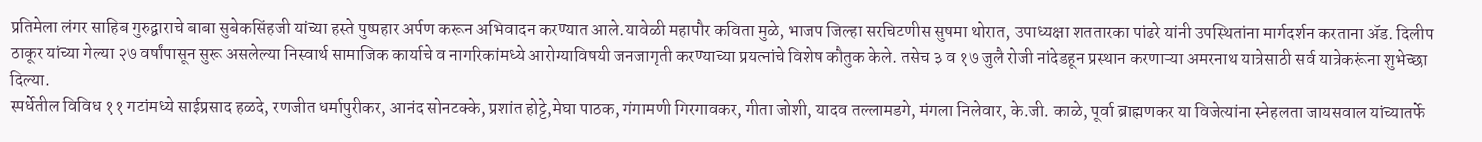प्रतिमेला लंगर साहिब गुरुद्वाराचे बाबा सुबेकसिंहजी यांच्या हस्ते पुष्पहार अर्पण करून अभिवादन करण्यात आले.यावेळी महापौर कविता मुळे, भाजप जिल्हा सरचिटणीस सुषमा थोरात, उपाध्यक्षा शततारका पांढरे यांनी उपस्थितांना मार्गदर्शन करताना ॲड. दिलीप ठाकूर यांच्या गेल्या २७ वर्षांपासून सुरू असलेल्या निस्वार्थ सामाजिक कार्याचे व नागरिकांमध्ये आरोग्याविषयी जनजागृती करण्याच्या प्रयत्नांचे विशेष कौतुक केले. तसेच ३ व १७ जुलै रोजी नांदेडहून प्रस्थान करणाऱ्या अमरनाथ यात्रेसाठी सर्व यात्रेकरूंना शुभेच्छा दिल्या.
स्पर्धेतील विविध ११ गटांमध्ये साईप्रसाद हळदे, रणजीत धर्मापुरीकर, आनंद सोनटक्के, प्रशांत होट्टे,मेघा पाठक, गंगामणी गिरगावकर, गीता जोशी, यादव तल्लामडगे, मंगला निलेवार, के.जी. काळे, पूर्वा ब्राह्मणकर या विजेत्यांना स्नेहलता जायसवाल यांच्यातर्फे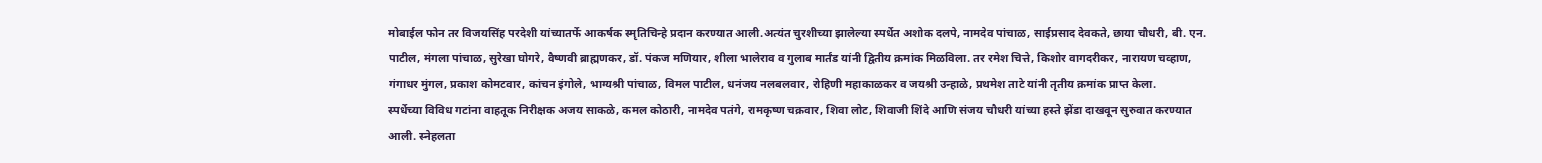मोबाईल फोन तर विजयसिंह परदेशी यांच्यातर्फे आकर्षक स्मृतिचिन्हे प्रदान करण्यात आली.अत्यंत चुरशीच्या झालेल्या स्पर्धेत अशोक दलपे, नामदेव पांचाळ, साईप्रसाद देवकते, छाया चौधरी, बी. एन. पाटील, मंगला पांचाळ, सुरेखा घोगरे, वैष्णवी ब्राह्मणकर, डॉ. पंकज मणियार, शीला भालेराव व गुलाब मार्तंड यांनी द्वितीय क्रमांक मिळविला. तर रमेश चित्ते, किशोर वागदरीकर, नारायण चव्हाण, गंगाधर मुंगल, प्रकाश कोमटवार, कांचन इंगोले, भाग्यश्री पांचाळ, विमल पाटील, धनंजय नलबलवार, रोहिणी महाकाळकर व जयश्री उन्हाळे, प्रथमेश ताटे यांनी तृतीय क्रमांक प्राप्त केला.
स्पर्धेच्या विविध गटांना वाहतूक निरीक्षक अजय साकळे, कमल कोठारी, नामदेव पतंगे, रामकृष्ण चक्रवार, शिवा लोट, शिवाजी शिंदे आणि संजय चौधरी यांच्या हस्ते झेंडा दाखवून सुरुवात करण्यात आली. स्नेहलता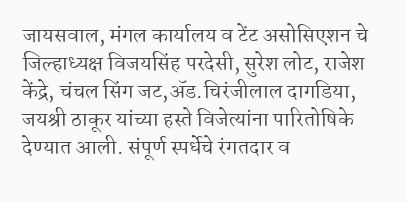जायसवाल, मंगल कार्यालय व टेंट असोसिएशन चे जिल्हाध्यक्ष विजयसिंह परदेसी, सुरेश लोट, राजेश केंद्रे, चंचल सिंग जट,ॲड.चिरंजीलाल दागडिया, जयश्री ठाकूर यांच्या हस्ते विजेत्यांना पारितोषिके देण्यात आली. संपूर्ण स्पर्धेचे रंगतदार व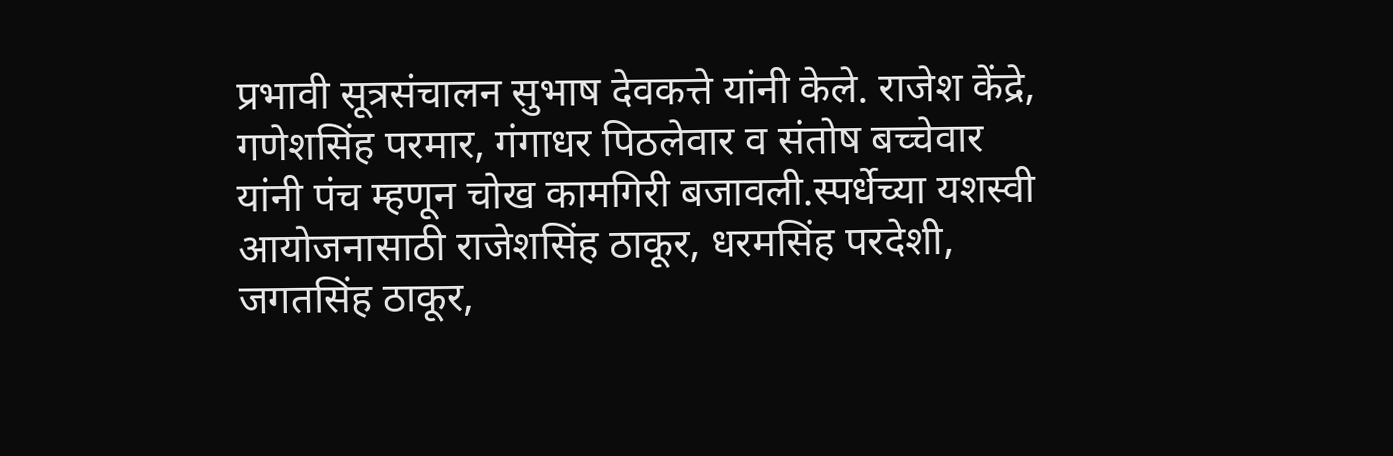प्रभावी सूत्रसंचालन सुभाष देवकत्ते यांनी केले. राजेश केंद्रे, गणेशसिंह परमार, गंगाधर पिठलेवार व संतोष बच्चेवार यांनी पंच म्हणून चोख कामगिरी बजावली.स्पर्धेच्या यशस्वी आयोजनासाठी राजेशसिंह ठाकूर, धरमसिंह परदेशी, जगतसिंह ठाकूर,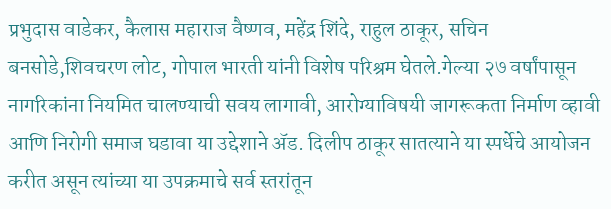प्रभुदास वाडेकर, कैलास महाराज वैष्णव, महेंद्र शिंदे, राहुल ठाकूर, सचिन बनसोडे,शिवचरण लोट, गोपाल भारती यांनी विशेष परिश्रम घेतले.गेल्या २७ वर्षांपासून नागरिकांना नियमित चालण्याची सवय लागावी, आरोग्याविषयी जागरूकता निर्माण व्हावी आणि निरोगी समाज घडावा या उद्देशाने ॲड. दिलीप ठाकूर सातत्याने या स्पर्धेचे आयोजन करीत असून त्यांच्या या उपक्रमाचे सर्व स्तरांतून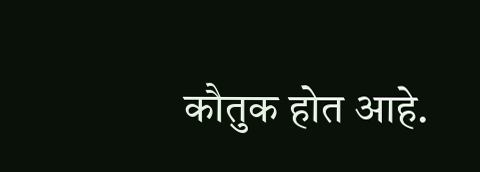कौतुक होत आहे.